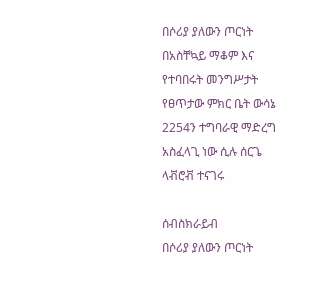በሶሪያ ያለውን ጦርነት በአስቸኳይ ማቆም እና የተባበሩት መንግሥታት የፀጥታው ምክር ቤት ውሳኔ 2254ን ተግባራዊ ማድረግ አስፈላጊ ነው ሲሉ ሰርጌ ላቭሮቭ ተናገሩ

ሰብስክራይብ
በሶሪያ ያለውን ጦርነት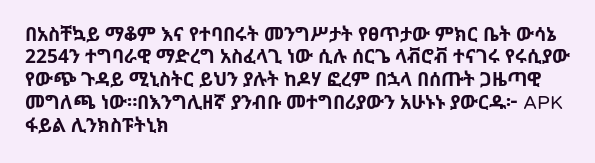በአስቸኳይ ማቆም እና የተባበሩት መንግሥታት የፀጥታው ምክር ቤት ውሳኔ 2254ን ተግባራዊ ማድረግ አስፈላጊ ነው ሲሉ ሰርጌ ላቭሮቭ ተናገሩ የሩሲያው የውጭ ጉዳይ ሚኒስትር ይህን ያሉት ከዶሃ ፎረም በኋላ በሰጡት ጋዜጣዊ መግለጫ ነው።በእንግሊዘኛ ያንብቡ መተግበሪያውን አሁኑኑ ያውርዱ፦ APK ፋይል ሊንክስፑትኒክ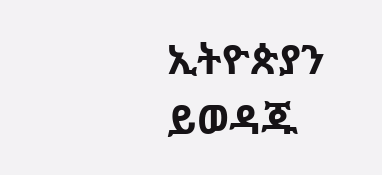ኢትዮጵያን ይወዳጁ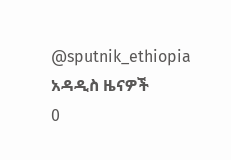@sputnik_ethiopia
አዳዲስ ዜናዎች
0